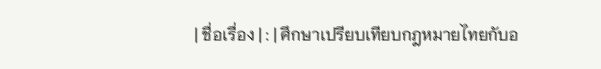| ชื่อเรื่อง | : | ศึกษาเปรียบเทียบกฎหมายไทยกับอ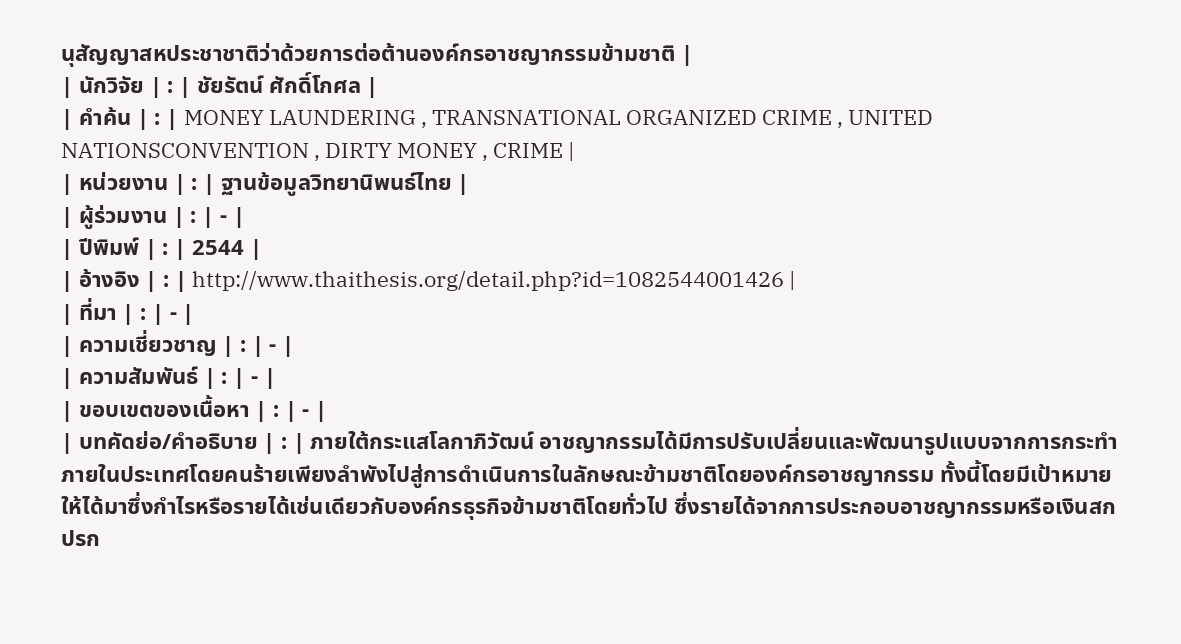นุสัญญาสหประชาชาติว่าด้วยการต่อต้านองค์กรอาชญากรรมข้ามชาติ |
| นักวิจัย | : | ชัยรัตน์ ศักดิ์โกศล |
| คำค้น | : | MONEY LAUNDERING , TRANSNATIONAL ORGANIZED CRIME , UNITED NATIONSCONVENTION , DIRTY MONEY , CRIME |
| หน่วยงาน | : | ฐานข้อมูลวิทยานิพนธ์ไทย |
| ผู้ร่วมงาน | : | - |
| ปีพิมพ์ | : | 2544 |
| อ้างอิง | : | http://www.thaithesis.org/detail.php?id=1082544001426 |
| ที่มา | : | - |
| ความเชี่ยวชาญ | : | - |
| ความสัมพันธ์ | : | - |
| ขอบเขตของเนื้อหา | : | - |
| บทคัดย่อ/คำอธิบาย | : | ภายใต้กระแสโลกาภิวัฒน์ อาชญากรรมได้มีการปรับเปลี่ยนและพัฒนารูปแบบจากการกระทำภายในประเทศโดยคนร้ายเพียงลำพังไปสู่การดำเนินการในลักษณะข้ามชาติโดยองค์กรอาชญากรรม ทั้งนี้โดยมีเป้าหมายให้ได้มาซึ่งกำไรหรือรายได้เช่นเดียวกับองค์กรธุรกิจข้ามชาติโดยทั่วไป ซึ่งรายได้จากการประกอบอาชญากรรมหรือเงินสกปรก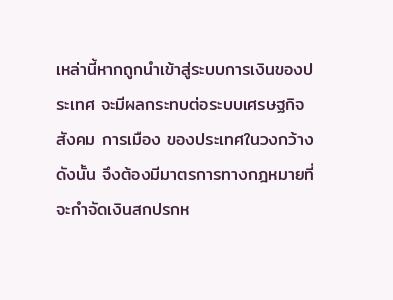เหล่านี้หากถูกนำเข้าสู่ระบบการเงินของประเทศ จะมีผลกระทบต่อระบบเศรษฐกิจ สังคม การเมือง ของประเทศในวงกว้าง ดังนั้น จึงต้องมีมาตรการทางกฎหมายที่จะกำจัดเงินสกปรกห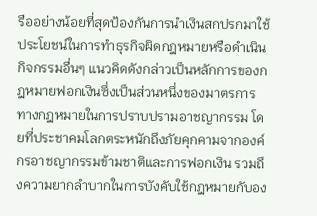รืออย่างน้อยที่สุดป้องกันการนำเงินสกปรกมาใช้ประโยชน์ในการทำธุรกิจผิดกฎหมายหรือดำเนินกิจกรรมอื่นๆ แนวคิดดังกล่าวเป็นหลักการของกฎหมายฟอกเงินซึ่งเป็นส่วนหนึ่งของมาตรการทางกฎหมายในการปราบปรามอาชญากรรม โดยที่ประชาคมโลกตระหนักถึงภัยคุกคามจากองค์กรอาชญากรรมข้ามชาติและการฟอกเงิน รวมถึงความยากลำบากในการบังคับใช้กฎหมายกับอง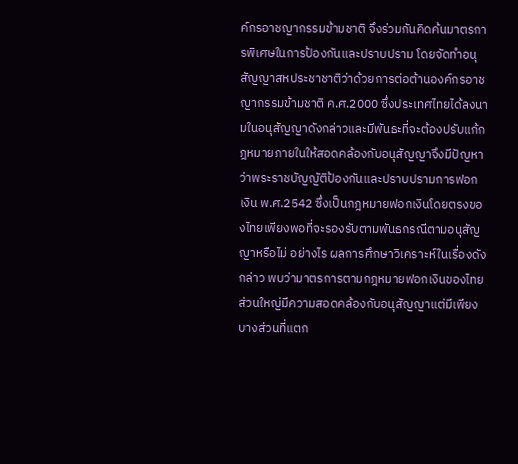ค์กรอาชญากรรมข้ามชาติ จึงร่วมกันคิดค้นมาตรการพิเศษในการป้องกันและปราบปราม โดยจัดทำอนุสัญญาสหประชาชาติว่าด้วยการต่อต้านองค์กรอาชญากรรมข้ามชาติ ค.ศ.2000 ซึ่งประเทศไทยได้ลงนามในอนุสัญญาดังกล่าวและมีพันธะที่จะต้องปรับแก้กฎหมายภายในให้สอดคล้องกับอนุสัญญาจึงมีปัญหาว่าพระราชบัญญัติป้องกันและปราบปรามการฟอกเงิน พ.ศ.2542 ซึ่งเป็นกฎหมายฟอกเงินโดยตรงของไทยเพียงพอที่จะรองรับตามพันธกรณีตามอนุสัญญาหรือไม่ อย่างไร ผลการศึกษาวิเคราะห์ในเรื่องดังกล่าว พบว่ามาตรการตามกฎหมายฟอกเงินของไทยส่วนใหญ่มีความสอดคล้องกับอนุสัญญาแต่มีเพียงบางส่วนที่แตก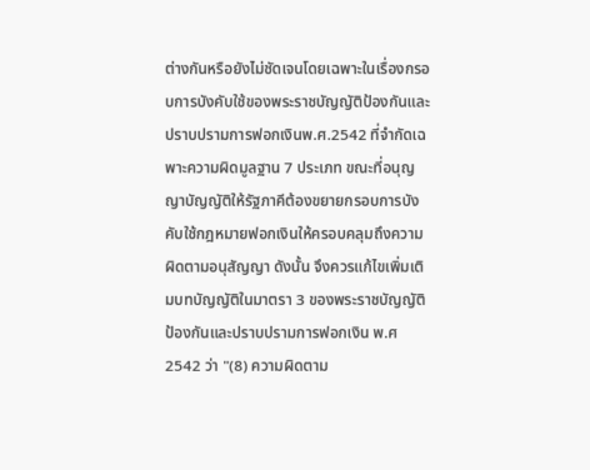ต่างกันหรือยังไม่ชัดเจนโดยเฉพาะในเรื่องกรอบการบังคับใช้ของพระราชบัญญัติป้องกันและปราบปรามการฟอกเงินพ.ศ.2542 ที่จำกัดเฉพาะความผิดมูลฐาน 7 ประเภท ขณะที่อนุญญาบัญญัติให้รัฐภาคีต้องขยายกรอบการบังคับใช้กฎหมายฟอกเงินให้ครอบคลุมถึงความผิดตามอนุสัญญา ดังนั้น จึงควรแก้ไขเพิ่มเติมบทบัญญัติในมาตรา 3 ของพระราชบัญญัติป้องกันและปราบปรามการฟอกเงิน พ.ศ2542 ว่า "(8) ความผิดตาม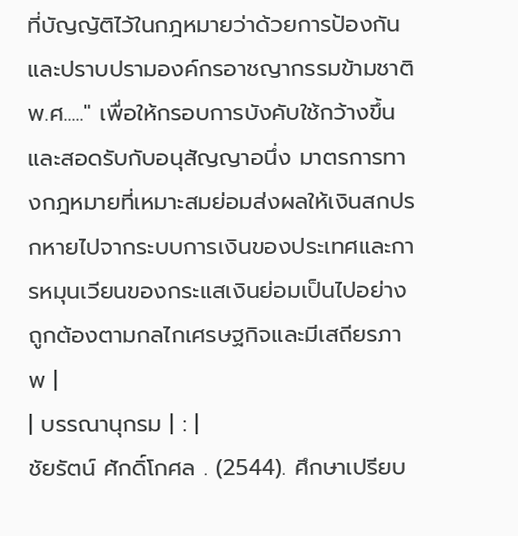ที่บัญญัติไว้ในกฎหมายว่าด้วยการป้องกันและปราบปรามองค์กรอาชญากรรมข้ามชาติ พ.ศ....." เพื่อให้กรอบการบังคับใช้กว้างขึ้นและสอดรับกับอนุสัญญาอนึ่ง มาตรการทางกฎหมายที่เหมาะสมย่อมส่งผลให้เงินสกปรกหายไปจากระบบการเงินของประเทศและการหมุนเวียนของกระแสเงินย่อมเป็นไปอย่างถูกต้องตามกลไกเศรษฐกิจและมีเสถียรภาพ |
| บรรณานุกรม | : |
ชัยรัตน์ ศักดิ์โกศล . (2544). ศึกษาเปรียบ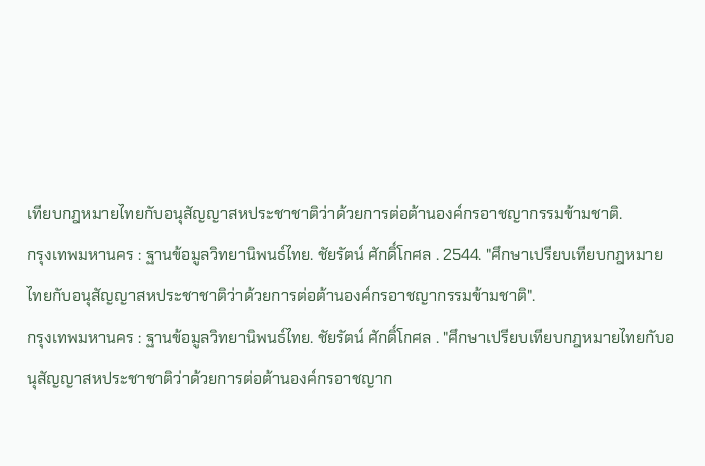เทียบกฎหมายไทยกับอนุสัญญาสหประชาชาติว่าด้วยการต่อต้านองค์กรอาชญากรรมข้ามชาติ.
กรุงเทพมหานคร : ฐานข้อมูลวิทยานิพนธ์ไทย. ชัยรัตน์ ศักดิ์โกศล . 2544. "ศึกษาเปรียบเทียบกฎหมายไทยกับอนุสัญญาสหประชาชาติว่าด้วยการต่อต้านองค์กรอาชญากรรมข้ามชาติ".
กรุงเทพมหานคร : ฐานข้อมูลวิทยานิพนธ์ไทย. ชัยรัตน์ ศักดิ์โกศล . "ศึกษาเปรียบเทียบกฎหมายไทยกับอนุสัญญาสหประชาชาติว่าด้วยการต่อต้านองค์กรอาชญาก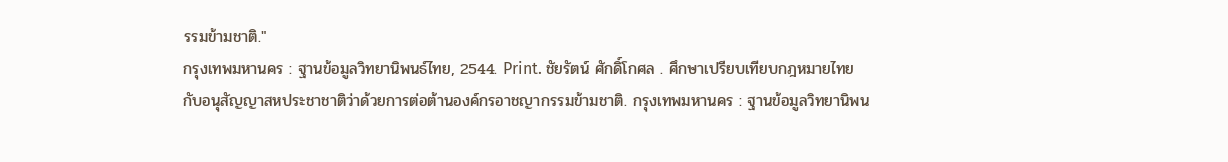รรมข้ามชาติ."
กรุงเทพมหานคร : ฐานข้อมูลวิทยานิพนธ์ไทย, 2544. Print. ชัยรัตน์ ศักดิ์โกศล . ศึกษาเปรียบเทียบกฎหมายไทยกับอนุสัญญาสหประชาชาติว่าด้วยการต่อต้านองค์กรอาชญากรรมข้ามชาติ. กรุงเทพมหานคร : ฐานข้อมูลวิทยานิพน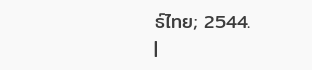ธ์ไทย; 2544.
|